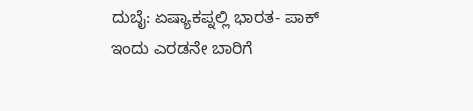ದುಬೈ: ಏಷ್ಯಾಕಪ್ನಲ್ಲಿ ಭಾರತ- ಪಾಕ್ ಇಂದು ಎರಡನೇ ಬಾರಿಗೆ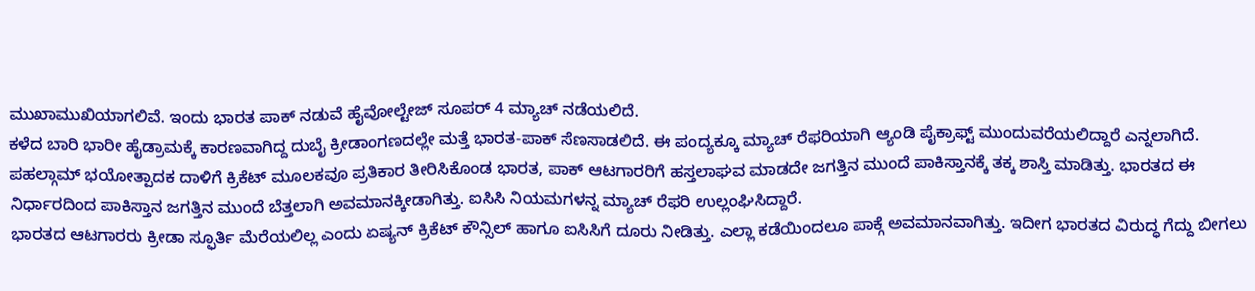ಮುಖಾಮುಖಿಯಾಗಲಿವೆ. ಇಂದು ಭಾರತ ಪಾಕ್ ನಡುವೆ ಹೈವೋಲ್ಟೇಜ್ ಸೂಪರ್ 4 ಮ್ಯಾಚ್ ನಡೆಯಲಿದೆ.
ಕಳೆದ ಬಾರಿ ಭಾರೀ ಹೈಡ್ರಾಮಕ್ಕೆ ಕಾರಣವಾಗಿದ್ದ ದುಬೈ ಕ್ರೀಡಾಂಗಣದಲ್ಲೇ ಮತ್ತೆ ಭಾರತ-ಪಾಕ್ ಸೆಣಸಾಡಲಿದೆ. ಈ ಪಂದ್ಯಕ್ಕೂ ಮ್ಯಾಚ್ ರೆಫರಿಯಾಗಿ ಆ್ಯಂಡಿ ಪೈಕ್ರಾಫ್ಟ್ ಮುಂದುವರೆಯಲಿದ್ದಾರೆ ಎನ್ನಲಾಗಿದೆ.
ಪಹಲ್ಗಾಮ್ ಭಯೋತ್ಪಾದಕ ದಾಳಿಗೆ ಕ್ರಿಕೆಟ್ ಮೂಲಕವೂ ಪ್ರತಿಕಾರ ತೀರಿಸಿಕೊಂಡ ಭಾರತ, ಪಾಕ್ ಆಟಗಾರರಿಗೆ ಹಸ್ತಲಾಘವ ಮಾಡದೇ ಜಗತ್ತಿನ ಮುಂದೆ ಪಾಕಿಸ್ತಾನಕ್ಕೆ ತಕ್ಕ ಶಾಸ್ತಿ ಮಾಡಿತ್ತು. ಭಾರತದ ಈ ನಿರ್ಧಾರದಿಂದ ಪಾಕಿಸ್ತಾನ ಜಗತ್ತಿನ ಮುಂದೆ ಬೆತ್ತಲಾಗಿ ಅವಮಾನಕ್ಕೀಡಾಗಿತ್ತು. ಐಸಿಸಿ ನಿಯಮಗಳನ್ನ ಮ್ಯಾಚ್ ರೆಫರಿ ಉಲ್ಲಂಘಿಸಿದ್ದಾರೆ.
ಭಾರತದ ಆಟಗಾರರು ಕ್ರೀಡಾ ಸ್ಫೂರ್ತಿ ಮೆರೆಯಲಿಲ್ಲ ಎಂದು ಏಷ್ಯನ್ ಕ್ರಿಕೆಟ್ ಕೌನ್ಸಿಲ್ ಹಾಗೂ ಐಸಿಸಿಗೆ ದೂರು ನೀಡಿತ್ತು. ಎಲ್ಲಾ ಕಡೆಯಿಂದಲೂ ಪಾಕ್ಗೆ ಅವಮಾನವಾಗಿತ್ತು. ಇದೀಗ ಭಾರತದ ವಿರುದ್ಧ ಗೆದ್ದು ಬೀಗಲು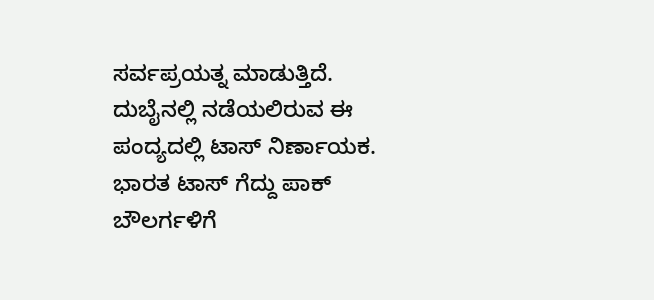ಸರ್ವಪ್ರಯತ್ನ ಮಾಡುತ್ತಿದೆ.
ದುಬೈನಲ್ಲಿ ನಡೆಯಲಿರುವ ಈ ಪಂದ್ಯದಲ್ಲಿ ಟಾಸ್ ನಿರ್ಣಾಯಕ. ಭಾರತ ಟಾಸ್ ಗೆದ್ದು ಪಾಕ್ ಬೌಲರ್ಗಳಿಗೆ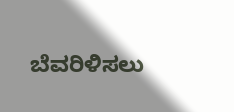ಬೆವರಿಳಿಸಲು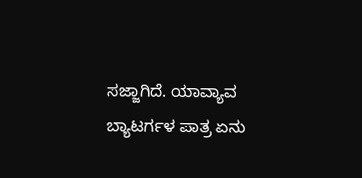ಸಜ್ಜಾಗಿದೆ. ಯಾವ್ಯಾವ ಬ್ಯಾಟರ್ಗಳ ಪಾತ್ರ ಏನು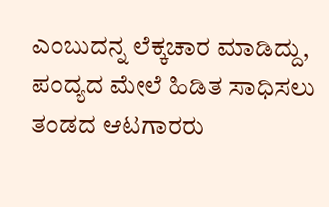ಎಂಬುದನ್ನ ಲೆಕ್ಕಚಾರ ಮಾಡಿದ್ದು, ಪಂದ್ಯದ ಮೇಲೆ ಹಿಡಿತ ಸಾಧಿಸಲು ತಂಡದ ಆಟಗಾರರು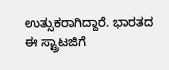ಉತ್ಸುಕರಾಗಿದ್ದಾರೆ. ಭಾರತದ ಈ ಸ್ಟ್ರಾಟಜಿಗೆ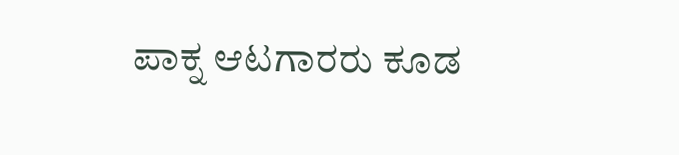ಪಾಕ್ನ ಆಟಗಾರರು ಕೂಡ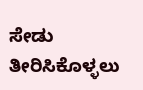ಸೇಡು ತೀರಿಸಿಕೊಳ್ಳಲು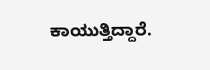ಕಾಯುತ್ತಿದ್ದಾರೆ.